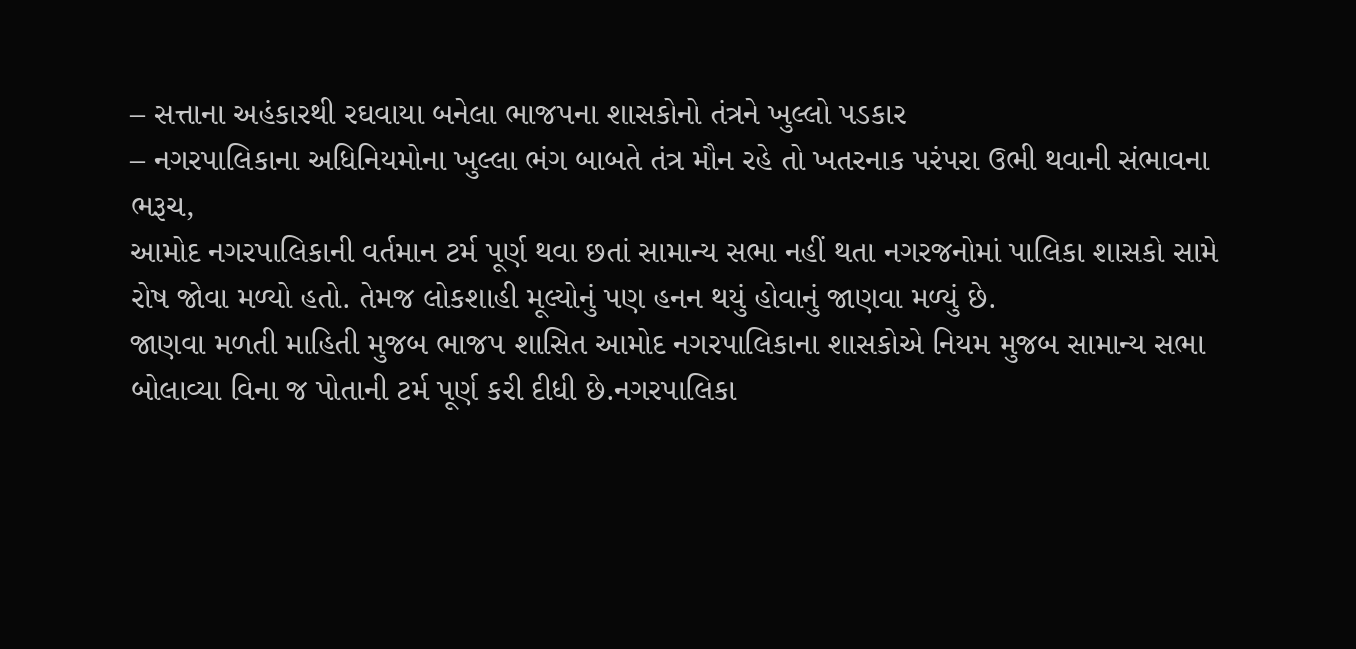– સત્તાના અહંકારથી રઘવાયા બનેલા ભાજપના શાસકોનો તંત્રને ખુલ્લો પડકાર
– નગરપાલિકાના અધિનિયમોના ખુલ્લા ભંગ બાબતે તંત્ર મૌન રહે તો ખતરનાક પરંપરા ઉભી થવાની સંભાવના
ભરૂચ,
આમોદ નગરપાલિકાની વર્તમાન ટર્મ પૂર્ણ થવા છતાં સામાન્ય સભા નહીં થતા નગરજનોમાં પાલિકા શાસકો સામે રોષ જોવા મળ્યો હતો. તેમજ લોકશાહી મૂલ્યોનું પણ હનન થયું હોવાનું જાણવા મળ્યું છે.
જાણવા મળતી માહિતી મુજબ ભાજપ શાસિત આમોદ નગરપાલિકાના શાસકોએ નિયમ મુજબ સામાન્ય સભા બોલાવ્યા વિના જ પોતાની ટર્મ પૂર્ણ કરી દીધી છે.નગરપાલિકા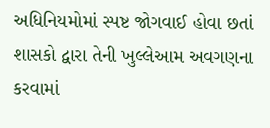અધિનિયમોમાં સ્પષ્ટ જોગવાઈ હોવા છતાં શાસકો દ્વારા તેની ખુલ્લેઆમ અવગણના કરવામાં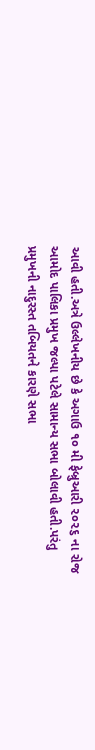આવી હતી.અત્રે ઉલ્લેખનીય છે કે અગાઉ ૧૦ મી ફેબ્રુઆરી ૨૦૨૬ ના રોજ આમોદ પાલિકા પ્રમુખ જલ્પા પટેલે સામાન્ય સભા બોલાવી હતી.પરંતુ પ્રમુખની નાદુરસ્ત તબિયતને કારણે સભા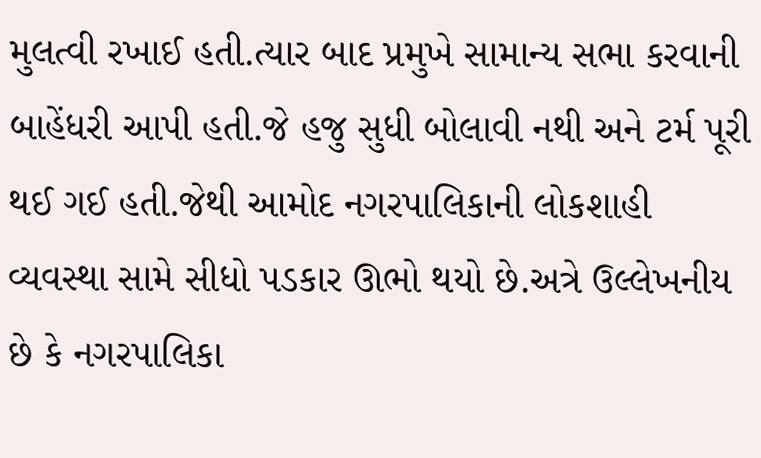મુલત્વી રખાઈ હતી.ત્યાર બાદ પ્રમુખે સામાન્ય સભા કરવાની બાહેંધરી આપી હતી.જે હજુ સુધી બોલાવી નથી અને ટર્મ પૂરી થઈ ગઈ હતી.જેથી આમોદ નગરપાલિકાની લોકશાહી વ્યવસ્થા સામે સીધો પડકાર ઊભો થયો છે.અત્રે ઉલ્લેખનીય છે કે નગરપાલિકા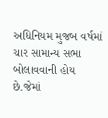અધિનિયમ મુજબ વર્ષમાં ચાર સામાન્ય સભા બોલાવવાની હોય છે.જેમાં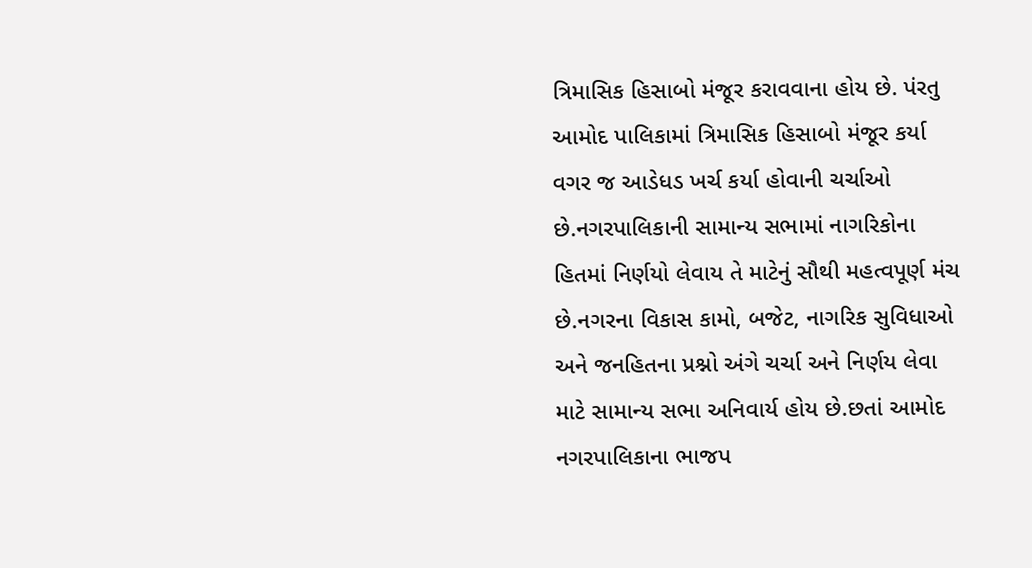ત્રિમાસિક હિસાબો મંજૂર કરાવવાના હોય છે. પંરતુ આમોદ પાલિકામાં ત્રિમાસિક હિસાબો મંજૂર કર્યા વગર જ આડેધડ ખર્ચ કર્યા હોવાની ચર્ચાઓ છે.નગરપાલિકાની સામાન્ય સભામાં નાગરિકોના હિતમાં નિર્ણયો લેવાય તે માટેનું સૌથી મહત્વપૂર્ણ મંચ છે.નગરના વિકાસ કામો, બજેટ, નાગરિક સુવિધાઓ અને જનહિતના પ્રશ્નો અંગે ચર્ચા અને નિર્ણય લેવા માટે સામાન્ય સભા અનિવાર્ય હોય છે.છતાં આમોદ નગરપાલિકાના ભાજપ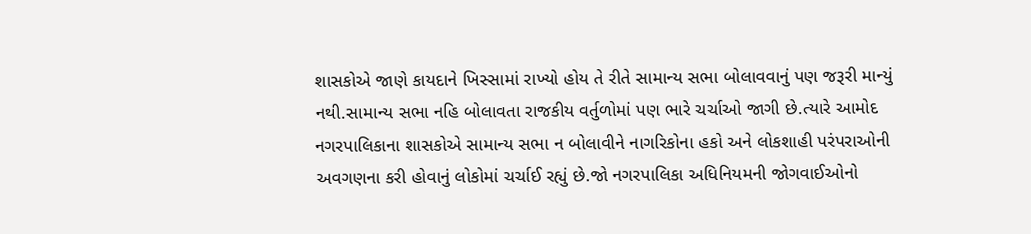શાસકોએ જાણે કાયદાને ખિસ્સામાં રાખ્યો હોય તે રીતે સામાન્ય સભા બોલાવવાનું પણ જરૂરી માન્યું નથી.સામાન્ય સભા નહિ બોલાવતા રાજકીય વર્તુળોમાં પણ ભારે ચર્ચાઓ જાગી છે.ત્યારે આમોદ નગરપાલિકાના શાસકોએ સામાન્ય સભા ન બોલાવીને નાગરિકોના હકો અને લોકશાહી પરંપરાઓની અવગણના કરી હોવાનું લોકોમાં ચર્ચાઈ રહ્યું છે.જો નગરપાલિકા અધિનિયમની જોગવાઈઓનો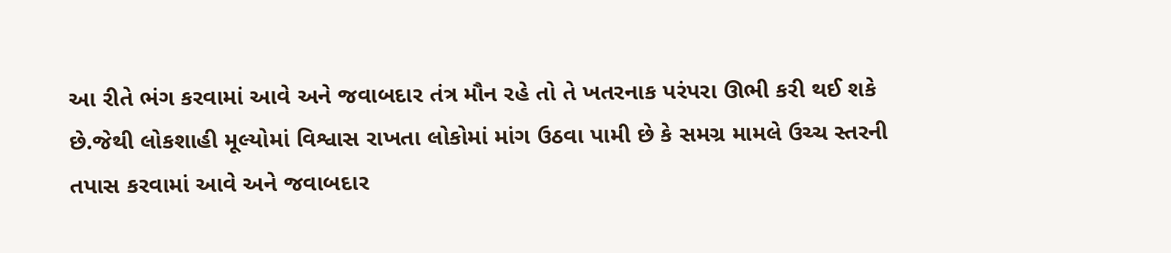આ રીતે ભંગ કરવામાં આવે અને જવાબદાર તંત્ર મૌન રહે તો તે ખતરનાક પરંપરા ઊભી કરી થઈ શકે છે.જેથી લોકશાહી મૂલ્યોમાં વિશ્વાસ રાખતા લોકોમાં માંગ ઉઠવા પામી છે કે સમગ્ર મામલે ઉચ્ચ સ્તરની તપાસ કરવામાં આવે અને જવાબદાર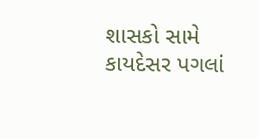શાસકો સામે કાયદેસર પગલાં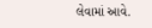લેવામાં આવે.